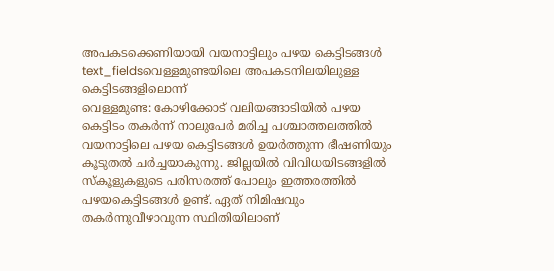അപകടക്കെണിയായി വയനാട്ടിലും പഴയ കെട്ടിടങ്ങൾ
text_fieldsവെള്ളമുണ്ടയിലെ അപകടനിലയിലുള്ള കെട്ടിടങ്ങളിലൊന്ന്
വെള്ളമുണ്ട: കോഴിക്കോട് വലിയങ്ങാടിയിൽ പഴയ കെട്ടിടം തകർന്ന് നാലുപേർ മരിച്ച പശ്ചാത്തലത്തിൽ വയനാട്ടിലെ പഴയ കെട്ടിടങ്ങൾ ഉയർത്തുന്ന ഭീഷണിയും കൂടുതൽ ചർച്ചയാകുന്നു. ജില്ലയിൽ വിവിധയിടങ്ങളിൽ സ്കൂളുകളുടെ പരിസരത്ത് പോലും ഇത്തരത്തിൽ പഴയകെട്ടിടങ്ങൾ ഉണ്ട്. ഏത് നിമിഷവും തകർന്നുവീഴാവുന്ന സ്ഥിതിയിലാണ്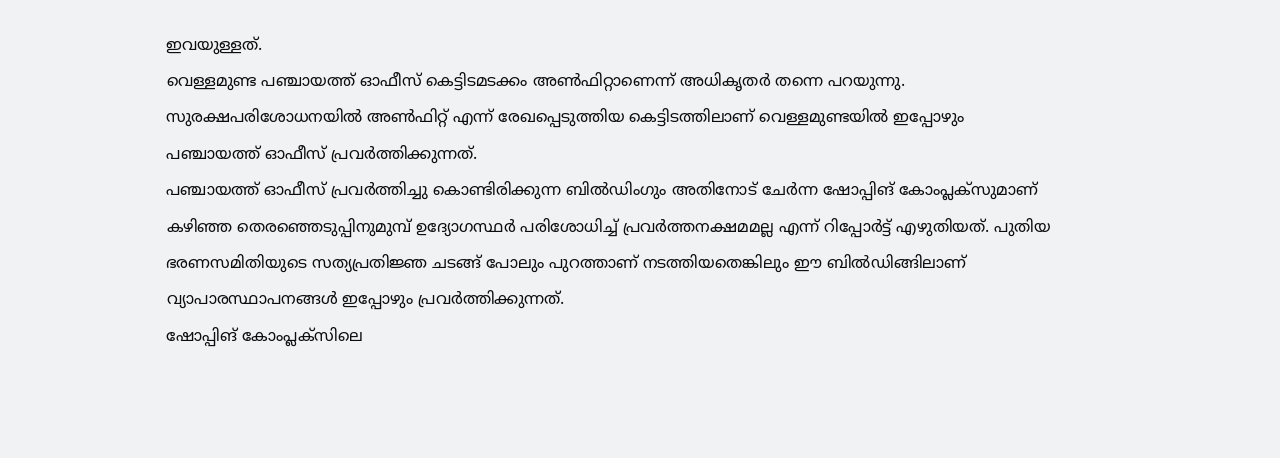ഇവയുള്ളത്.
വെള്ളമുണ്ട പഞ്ചായത്ത് ഓഫീസ് കെട്ടിടമടക്കം അൺഫിറ്റാണെന്ന് അധികൃതർ തന്നെ പറയുന്നു. സുരക്ഷപരിശോധനയിൽ അൺഫിറ്റ് എന്ന് രേഖപ്പെടുത്തിയ കെട്ടിടത്തിലാണ് വെള്ളമുണ്ടയിൽ ഇപ്പോഴും പഞ്ചായത്ത് ഓഫീസ് പ്രവർത്തിക്കുന്നത്.
പഞ്ചായത്ത് ഓഫീസ് പ്രവർത്തിച്ചു കൊണ്ടിരിക്കുന്ന ബിൽഡിംഗും അതിനോട് ചേർന്ന ഷോപ്പിങ് കോംപ്ലക്സുമാണ് കഴിഞ്ഞ തെരഞ്ഞെടുപ്പിനുമുമ്പ് ഉദ്യോഗസ്ഥർ പരിശോധിച്ച് പ്രവർത്തനക്ഷമമല്ല എന്ന് റിപ്പോർട്ട് എഴുതിയത്. പുതിയ ഭരണസമിതിയുടെ സത്യപ്രതിജ്ഞ ചടങ്ങ് പോലും പുറത്താണ് നടത്തിയതെങ്കിലും ഈ ബിൽഡിങ്ങിലാണ് വ്യാപാരസ്ഥാപനങ്ങൾ ഇപ്പോഴും പ്രവർത്തിക്കുന്നത്.
ഷോപ്പിങ് കോംപ്ലക്സിലെ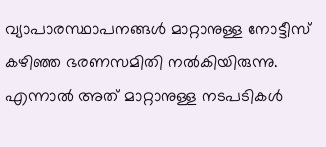വ്യാപാരസ്ഥാപനങ്ങൾ മാറ്റാനുള്ള നോട്ടീസ് കഴിഞ്ഞ ഭരണസമിതി നൽകിയിരുന്നു. എന്നാൽ അത് മാറ്റാനുള്ള നടപടികൾ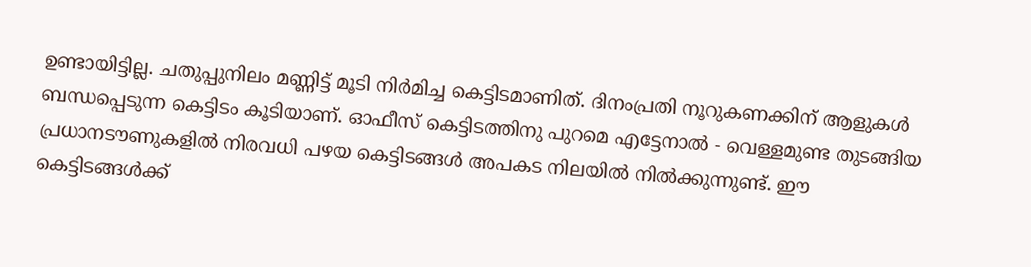ഉണ്ടായിട്ടില്ല. ചതുപ്പുനിലം മണ്ണിട്ട് മൂടി നിർമിച്ച കെട്ടിടമാണിത്. ദിനംപ്രതി നൂറുകണക്കിന് ആളുകൾ ബന്ധപ്പെടുന്ന കെട്ടിടം കൂടിയാണ്. ഓഫീസ് കെട്ടിടത്തിനു പുറമെ എട്ടേനാൽ - വെള്ളമുണ്ട തുടങ്ങിയ പ്രധാനടൗണുകളിൽ നിരവധി പഴയ കെട്ടിടങ്ങൾ അപകട നിലയിൽ നിൽക്കുന്നുണ്ട്. ഈ കെട്ടിടങ്ങൾക്ക്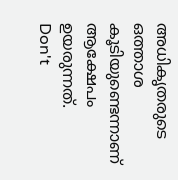അധികൃതരുടെ ഒത്താശ കൂടിയുണ്ടെന്നാണ് ആക്ഷേപം ഉയരുന്നത്.
Don't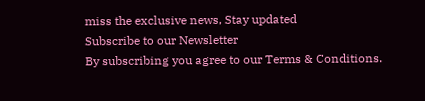miss the exclusive news, Stay updated
Subscribe to our Newsletter
By subscribing you agree to our Terms & Conditions.